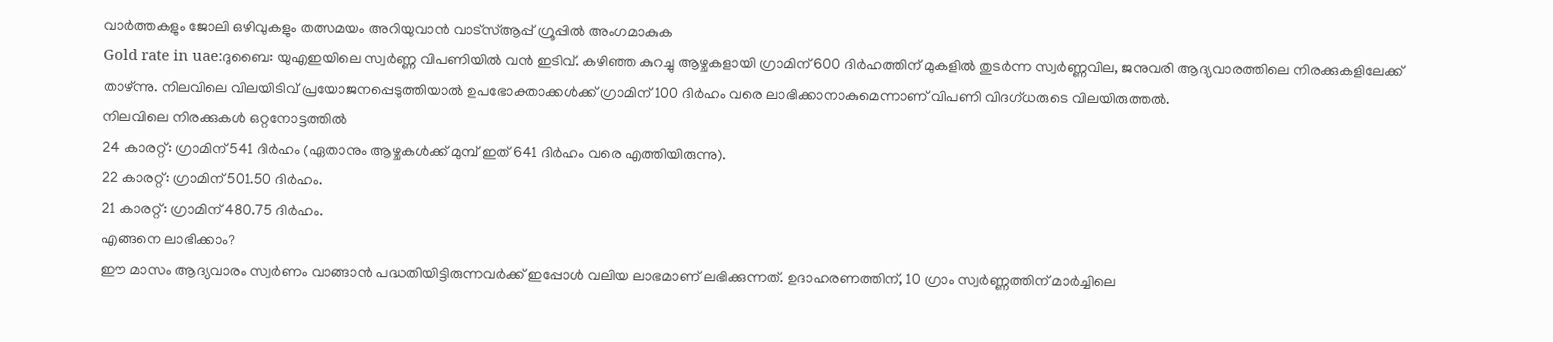വാർത്തകളും ജോലി ഒഴിവുകളും തത്സമയം അറിയുവാൻ വാട്സ്ആപ്പ് ഗ്രൂപ്പിൽ അംഗമാകുക
Gold rate in uae:ദുബൈ: യുഎഇയിലെ സ്വർണ്ണ വിപണിയിൽ വൻ ഇടിവ്. കഴിഞ്ഞ കുറച്ചു ആഴ്ചകളായി ഗ്രാമിന് 600 ദിർഹത്തിന് മുകളിൽ തുടർന്ന സ്വർണ്ണവില, ജനുവരി ആദ്യവാരത്തിലെ നിരക്കുകളിലേക്ക് താഴ്ന്നു. നിലവിലെ വിലയിടിവ് പ്രയോജനപ്പെടുത്തിയാൽ ഉപഭോക്താക്കൾക്ക് ഗ്രാമിന് 100 ദിർഹം വരെ ലാഭിക്കാനാകുമെന്നാണ് വിപണി വിദഗ്ധരുടെ വിലയിരുത്തൽ.
നിലവിലെ നിരക്കുകൾ ഒറ്റനോട്ടത്തിൽ
24 കാരറ്റ്: ഗ്രാമിന് 541 ദിർഹം (ഏതാനും ആഴ്ചകൾക്ക് മുമ്പ് ഇത് 641 ദിർഹം വരെ എത്തിയിരുന്നു).
22 കാരറ്റ്: ഗ്രാമിന് 501.50 ദിർഹം.
21 കാരറ്റ്: ഗ്രാമിന് 480.75 ദിർഹം.
എങ്ങനെ ലാഭിക്കാം?
ഈ മാസം ആദ്യവാരം സ്വർണം വാങ്ങാൻ പദ്ധതിയിട്ടിരുന്നവർക്ക് ഇപ്പോൾ വലിയ ലാഭമാണ് ലഭിക്കുന്നത്. ഉദാഹരണത്തിന്, 10 ഗ്രാം സ്വർണ്ണത്തിന് മാർച്ചിലെ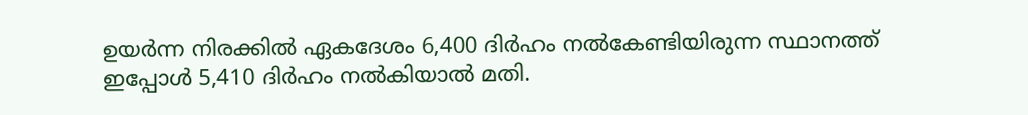ഉയർന്ന നിരക്കിൽ ഏകദേശം 6,400 ദിർഹം നൽകേണ്ടിയിരുന്ന സ്ഥാനത്ത് ഇപ്പോൾ 5,410 ദിർഹം നൽകിയാൽ മതി.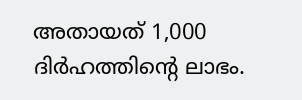അതായത് 1,000 ദിർഹത്തിന്റെ ലാഭം.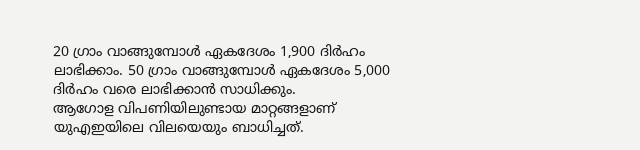20 ഗ്രാം വാങ്ങുമ്പോൾ ഏകദേശം 1,900 ദിർഹം ലാഭിക്കാം. 50 ഗ്രാം വാങ്ങുമ്പോൾ ഏകദേശം 5,000 ദിർഹം വരെ ലാഭിക്കാൻ സാധിക്കും.
ആഗോള വിപണിയിലുണ്ടായ മാറ്റങ്ങളാണ് യുഎഇയിലെ വിലയെയും ബാധിച്ചത്.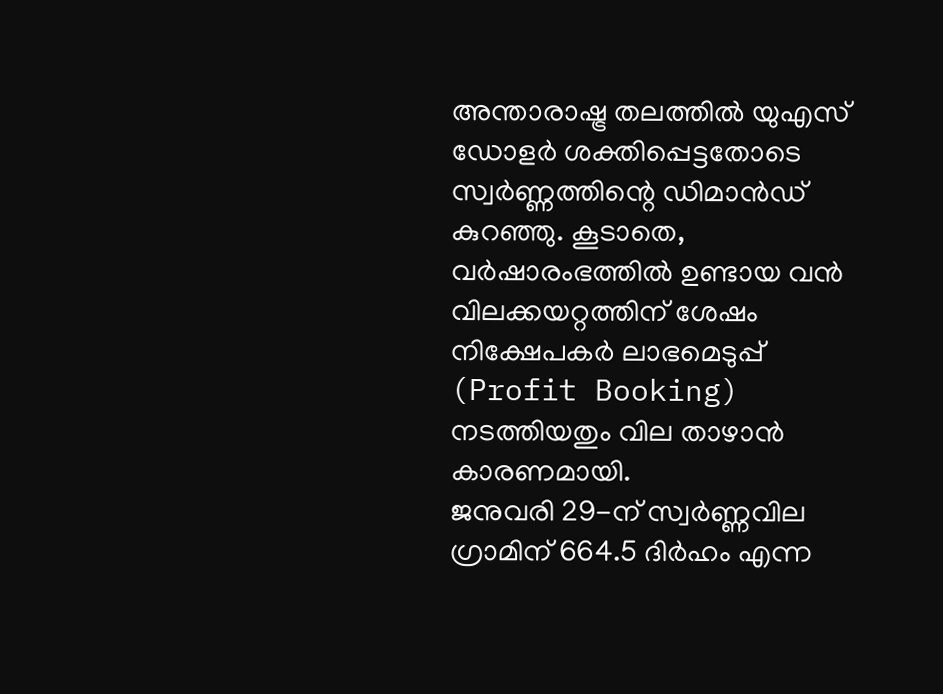അന്താരാഷ്ട്ര തലത്തിൽ യുഎസ് ഡോളർ ശക്തിപ്പെട്ടതോടെ സ്വർണ്ണത്തിന്റെ ഡിമാൻഡ് കുറഞ്ഞു. കൂടാതെ, വർഷാരംഭത്തിൽ ഉണ്ടായ വൻ വിലക്കയറ്റത്തിന് ശേഷം നിക്ഷേപകർ ലാഭമെടുപ്പ് (Profit Booking) നടത്തിയതും വില താഴാൻ കാരണമായി.
ജനുവരി 29-ന് സ്വർണ്ണവില ഗ്രാമിന് 664.5 ദിർഹം എന്ന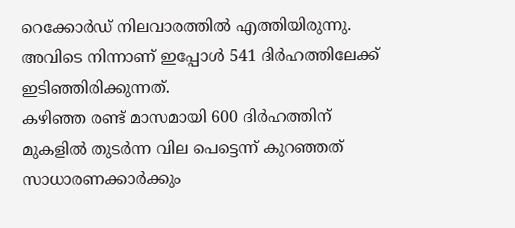റെക്കോർഡ് നിലവാരത്തിൽ എത്തിയിരുന്നു. അവിടെ നിന്നാണ് ഇപ്പോൾ 541 ദിർഹത്തിലേക്ക് ഇടിഞ്ഞിരിക്കുന്നത്.
കഴിഞ്ഞ രണ്ട് മാസമായി 600 ദിർഹത്തിന് മുകളിൽ തുടർന്ന വില പെട്ടെന്ന് കുറഞ്ഞത് സാധാരണക്കാർക്കും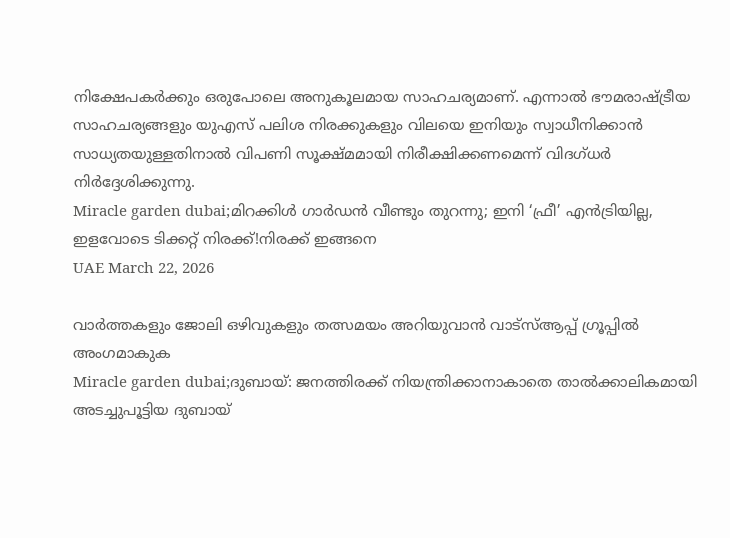നിക്ഷേപകർക്കും ഒരുപോലെ അനുകൂലമായ സാഹചര്യമാണ്. എന്നാൽ ഭൗമരാഷ്ട്രീയ സാഹചര്യങ്ങളും യുഎസ് പലിശ നിരക്കുകളും വിലയെ ഇനിയും സ്വാധീനിക്കാൻ സാധ്യതയുള്ളതിനാൽ വിപണി സൂക്ഷ്മമായി നിരീക്ഷിക്കണമെന്ന് വിദഗ്ധർ നിർദ്ദേശിക്കുന്നു.
Miracle garden dubai;മിറക്കിൾ ഗാർഡൻ വീണ്ടും തുറന്നു; ഇനി ‘ഫ്രീ’ എൻട്രിയില്ല, ഇളവോടെ ടിക്കറ്റ് നിരക്ക്!നിരക്ക് ഇങ്ങനെ
UAE March 22, 2026

വാർത്തകളും ജോലി ഒഴിവുകളും തത്സമയം അറിയുവാൻ വാട്സ്ആപ്പ് ഗ്രൂപ്പിൽ അംഗമാകുക
Miracle garden dubai;ദുബായ്: ജനത്തിരക്ക് നിയന്ത്രിക്കാനാകാതെ താൽക്കാലികമായി അടച്ചുപൂട്ടിയ ദുബായ്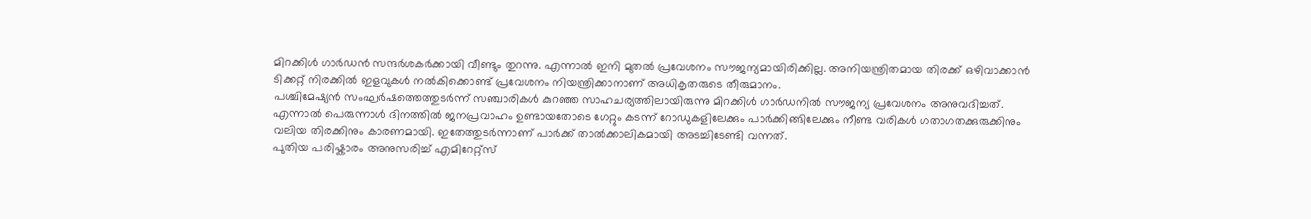മിറക്കിൾ ഗാർഡൻ സന്ദർശകർക്കായി വീണ്ടും തുറന്നു. എന്നാൽ ഇനി മുതൽ പ്രവേശനം സൗജന്യമായിരിക്കില്ല. അനിയന്ത്രിതമായ തിരക്ക് ഒഴിവാക്കാൻ ടിക്കറ്റ് നിരക്കിൽ ഇളവുകൾ നൽകിക്കൊണ്ട് പ്രവേശനം നിയന്ത്രിക്കാനാണ് അധികൃതരുടെ തീരുമാനം.
പശ്ചിമേഷ്യൻ സംഘർഷത്തെത്തുടർന്ന് സഞ്ചാരികൾ കുറഞ്ഞ സാഹചര്യത്തിലായിരുന്നു മിറക്കിൾ ഗാർഡനിൽ സൗജന്യ പ്രവേശനം അനുവദിച്ചത്. എന്നാൽ പെരുന്നാൾ ദിനത്തിൽ ജനപ്രവാഹം ഉണ്ടായതോടെ ഗേറ്റും കടന്ന് റോഡുകളിലേക്കും പാർക്കിങ്ങിലേക്കും നീണ്ട വരികൾ ഗതാഗതക്കുരുക്കിനും വലിയ തിരക്കിനും കാരണമായി. ഇതേത്തുടർന്നാണ് പാർക്ക് താൽക്കാലികമായി അടച്ചിടേണ്ടി വന്നത്.
പുതിയ പരിഷ്കാരം അനുസരിച്ച് എമിറേറ്റ്സ്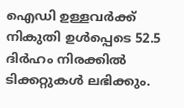ഐഡി ഉള്ളവർക്ക് നികുതി ഉൾപ്പെടെ 52.5 ദിർഹം നിരക്കിൽ ടിക്കറ്റുകൾ ലഭിക്കും.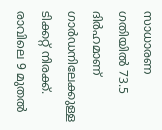സാധാരണ ഗതിയിൽ 73.5 ദിർഹമാണ് ഗാർഡനിലേക്കുള്ള ടിക്കറ്റ് നിരക്ക്. രാവിലെ 9 മുതൽ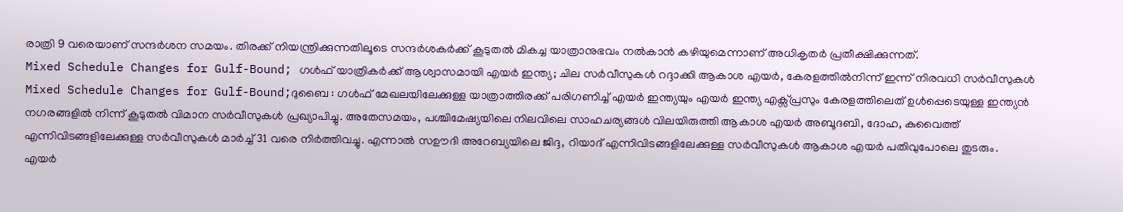രാത്രി 9 വരെയാണ് സന്ദർശന സമയം. തിരക്ക് നിയന്ത്രിക്കുന്നതിലൂടെ സന്ദർശകർക്ക് കൂടുതൽ മികച്ച യാത്രാനുഭവം നൽകാൻ കഴിയുമെന്നാണ് അധികൃതർ പ്രതീക്ഷിക്കുന്നത്.
Mixed Schedule Changes for Gulf-Bound; ഗൾഫ് യാത്രികർക്ക് ആശ്വാസമായി എയർ ഇന്ത്യ; ചില സർവീസുകൾ റദ്ദാക്കി ആകാശ എയർ, കേരളത്തിൽനിന്ന് ഇന്ന് നിരവധി സർവീസുകൾ
Mixed Schedule Changes for Gulf-Bound;ദുബൈ : ഗൾഫ് മേഖലയിലേക്കുള്ള യാത്രാത്തിരക്ക് പരിഗണിച്ച് എയർ ഇന്ത്യയും എയർ ഇന്ത്യ എക്സ്പ്രസും കേരളത്തിലെത് ഉൾപ്പെടെയുള്ള ഇന്ത്യൻ നഗരങ്ങളിൽ നിന്ന് കൂടുതൽ വിമാന സർവീസുകൾ പ്രഖ്യാപിച്ചു. അതേസമയം, പശ്ചിമേഷ്യയിലെ നിലവിലെ സാഹചര്യങ്ങൾ വിലയിരുത്തി ആകാശ എയർ അബൂദബി, ദോഹ, കുവൈത്ത് എന്നിവിടങ്ങളിലേക്കുള്ള സർവീസുകൾ മാർച്ച് 31 വരെ നിർത്തിവച്ചു. എന്നാൽ സഊദി അറേബ്യയിലെ ജിദ്ദ, റിയാദ് എന്നിവിടങ്ങളിലേക്കുള്ള സർവീസുകൾ ആകാശ എയർ പതിവുപോലെ തുടരും.
എയർ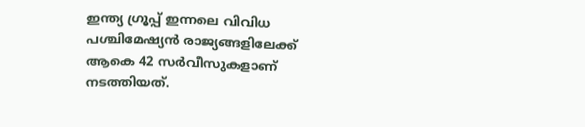ഇന്ത്യ ഗ്രൂപ്പ് ഇന്നലെ വിവിധ പശ്ചിമേഷ്യൻ രാജ്യങ്ങളിലേക്ക് ആകെ 42 സർവീസുകളാണ് നടത്തിയത്.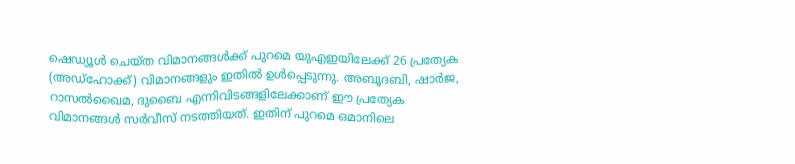ഷെഡ്യൂൾ ചെയ്ത വിമാനങ്ങൾക്ക് പുറമെ യുഎഇയിലേക്ക് 26 പ്രത്യേക (അഡ്ഹോക്ക്) വിമാനങ്ങളും ഇതിൽ ഉൾപ്പെടുന്നു. അബൂദബി, ഷാർജ, റാസൽഖൈമ, ദുബൈ എന്നിവിടങ്ങളിലേക്കാണ് ഈ പ്രത്യേക വിമാനങ്ങൾ സർവീസ് നടത്തിയത്. ഇതിന് പുറമെ ഒമാനിലെ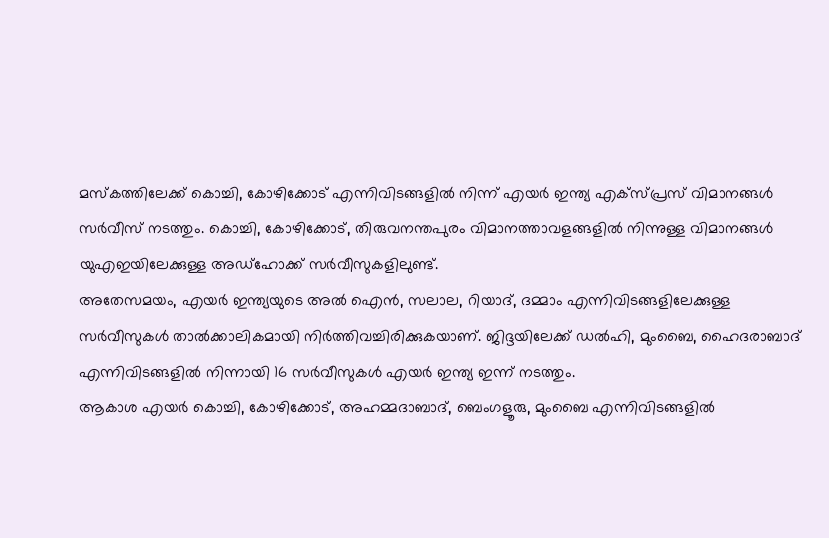മസ്കത്തിലേക്ക് കൊച്ചി, കോഴിക്കോട് എന്നിവിടങ്ങളിൽ നിന്ന് എയർ ഇന്ത്യ എക്സ്പ്രസ് വിമാനങ്ങൾ സർവീസ് നടത്തും. കൊച്ചി, കോഴിക്കോട്, തിരുവനന്തപുരം വിമാനത്താവളങ്ങളിൽ നിന്നുള്ള വിമാനങ്ങൾ യുഎഇയിലേക്കുള്ള അഡ്ഹോക്ക് സർവീസുകളിലുണ്ട്.
അതേസമയം, എയർ ഇന്ത്യയുടെ അൽ ഐൻ, സലാല, റിയാദ്, ദമ്മാം എന്നിവിടങ്ങളിലേക്കുള്ള സർവീസുകൾ താൽക്കാലികമായി നിർത്തിവച്ചിരിക്കുകയാണ്. ജിദ്ദയിലേക്ക് ഡൽഹി, മുംബൈ, ഹൈദരാബാദ് എന്നിവിടങ്ങളിൽ നിന്നായി 16 സർവീസുകൾ എയർ ഇന്ത്യ ഇന്ന് നടത്തും.
ആകാശ എയർ കൊച്ചി, കോഴിക്കോട്, അഹമ്മദാബാദ്, ബെംഗളൂരു, മുംബൈ എന്നിവിടങ്ങളിൽ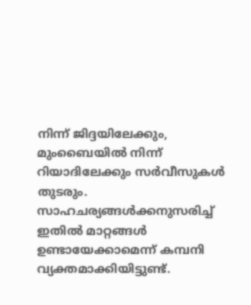നിന്ന് ജിദ്ദയിലേക്കും, മുംബൈയിൽ നിന്ന് റിയാദിലേക്കും സർവീസുകൾ തുടരും. സാഹചര്യങ്ങൾക്കനുസരിച്ച് ഇതിൽ മാറ്റങ്ങൾ ഉണ്ടായേക്കാമെന്ന് കമ്പനി വ്യക്തമാക്കിയിട്ടുണ്ട്.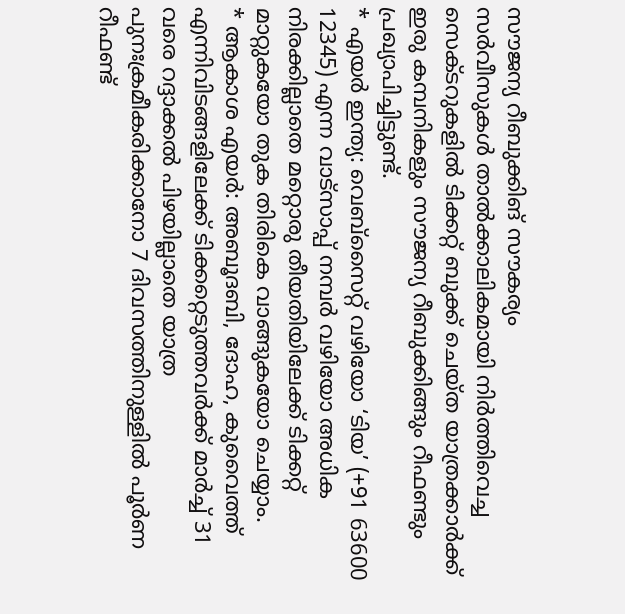സൗജന്യ റീബുക്കിങ് സൗകര്യം
സർവീസുകൾ താൽക്കാലികമായി നിർത്തിവെച്ച സെക്ടറുകളിൽ ടിക്കറ്റ് ബുക്ക് ചെയ്ത യാത്രക്കാർക്ക് ഇരു കമ്പനികളും സൗജന്യ റീബുക്കിങ്ങും റീഫണ്ടും പ്രഖ്യാപിച്ചിട്ടുണ്ട്.
* എയർ ഇന്ത്യ: വെബ്സൈറ്റ് വഴിയോ ‘ടിയ’ (+91 63600 12345) എന്ന വാട്സാപ്പ് നമ്പർ വഴിയോ അധിക നിരക്കില്ലാതെ മറ്റൊരു തീയതിയിലേക്ക് ടിക്കറ്റ് മാറ്റുകയോ തുക തിരികെ വാങ്ങുകയോ ചെയ്യാം.
* ആകാശ എയർ: അബൂദബി, ദോഹ, കുവൈത്ത് എന്നിവിടങ്ങളിലേക്ക് ടിക്കറ്റെടുത്തവർക്ക് മാർച്ച് 31 വരെ റദ്ദാക്കൽ പിഴയില്ലാതെ യാത്ര പുനഃക്രമീകരിക്കാനോ 7 ദിവസത്തിനുള്ളിൽ പൂർണ റീഫണ്ട്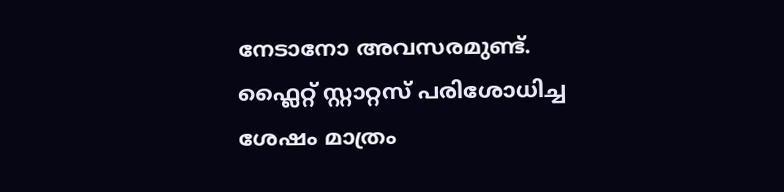നേടാനോ അവസരമുണ്ട്. ഫ്ലൈറ്റ് സ്റ്റാറ്റസ് പരിശോധിച്ച ശേഷം മാത്രം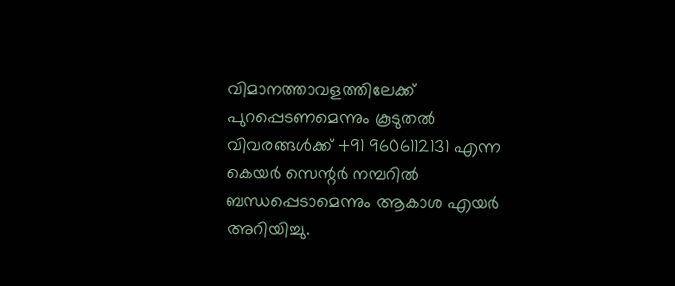വിമാനത്താവളത്തിലേക്ക് പുറപ്പെടണമെന്നും കൂടുതൽ വിവരങ്ങൾക്ക് +91 9606112131 എന്ന കെയർ സെന്റർ നമ്പറിൽ ബന്ധപ്പെടാമെന്നും ആകാശ എയർ അറിയിച്ചു.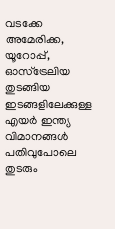വടക്കേ അമേരിക്ക, യൂറോപ്പ്, ഓസ്ട്രേലിയ തുടങ്ങിയ ഇടങ്ങളിലേക്കുള്ള എയർ ഇന്ത്യ വിമാനങ്ങൾ പതിവുപോലെ തുടരും